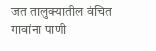जत तालुक्यातील वंचित गावांना पाणी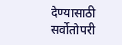देण्यासाठी सर्वोतोपरी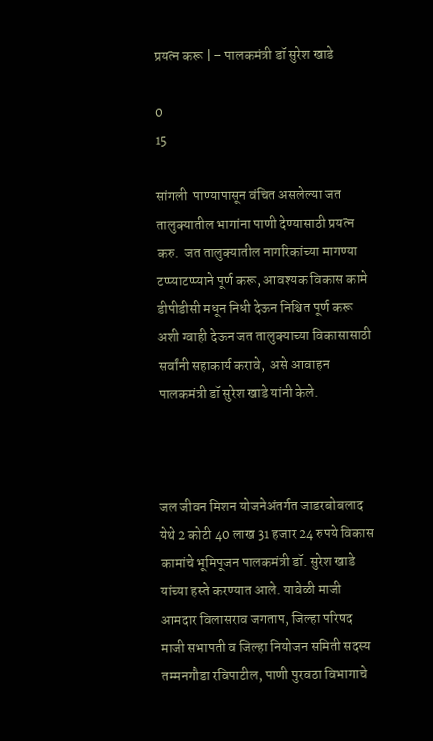प्रयत्न करू | – पालकमंत्री डॉ सुरेश खाडे

0
15

सांगली  पाण्यापासून वंचित असलेल्या जत तालुक्यातील भागांना पाणी देण्यासाठी प्रयत्न करु.  जत तालुक्यातील नागरिकांच्या मागण्या टप्प्याटप्प्याने पूर्ण करू, आवश्यक विकास कामे डीपीडीसी मधून निधी देऊन निश्चित पूर्ण करू अशी ग्वाही देऊन जत तालुक्याच्या विकासासाठी सर्वांनी सहाकार्य करावे,  असे आवाहन पालकमंत्री डॉ सुरेश खाडे यांनी केले.



जल जीवन मिशन योजनेअंतर्गत जाडरबोबलाद येथे 2 कोटी 40 लाख 31 हजार 24 रुपये विकास कामांचे भूमिपूजन पालकमंत्री डॉ. सुरेश खाडे यांच्या हस्ते करण्यात आले. यावेळी माजी आमदार विलासराव जगताप, जिल्हा परिषद माजी सभापती व जिल्हा नियोजन समिती सदस्य तम्मनगौडा रविपाटील, पाणी पुरवठा विभागाचे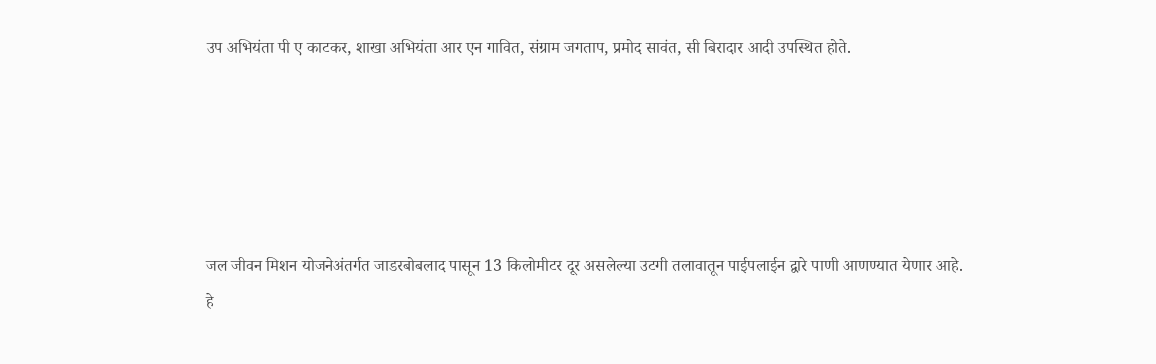उप अभियंता पी ए काटकर, शाखा अभियंता आर एन गावित, संग्राम जगताप, प्रमोद सावंत, सी बिरादार आदी उपस्थित होते.





जल जीवन मिशन योजनेअंतर्गत जाडरबोबलाद पासून 13 किलोमीटर दूर असलेल्या उटगी तलावातून पाईपलाईन द्वारे पाणी आणण्यात येणार आहे. हे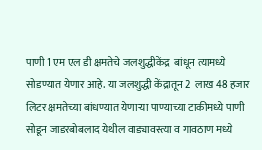पाणी 1 एम एल डी क्षमतेचे जलशुद्धीकेंद्र  बांधून त्यामध्ये सोडण्यात येणार आहे. या जलशुद्धी केंद्रातून 2  लाख 48 हजार लिटर क्षमतेच्या बांधण्यात येणाऱ्या पाण्याच्या टाकीमध्ये पाणी सोडून जाडरबोबलाद येथील वाड्यावस्त्या व गावठाण मध्ये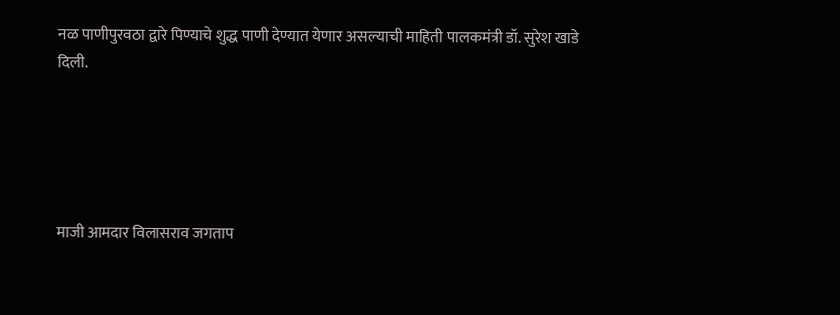नळ पाणीपुरवठा द्वारे पिण्याचे शुद्ध पाणी देण्यात येणार असल्याची माहिती पालकमंत्री डॉ. सुरेश खाडे दिली.





माजी आमदार विलासराव जगताप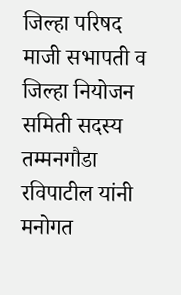जिल्हा परिषद माजी सभापती व जिल्हा नियोजन समिती सदस्य तम्मनगौडा रविपाटील यांनी मनोगत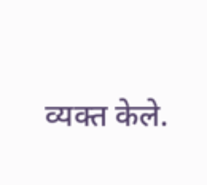व्यक्त केले.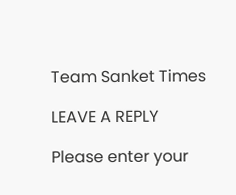Team Sanket Times

LEAVE A REPLY

Please enter your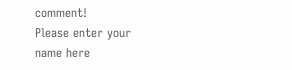comment!
Please enter your name here